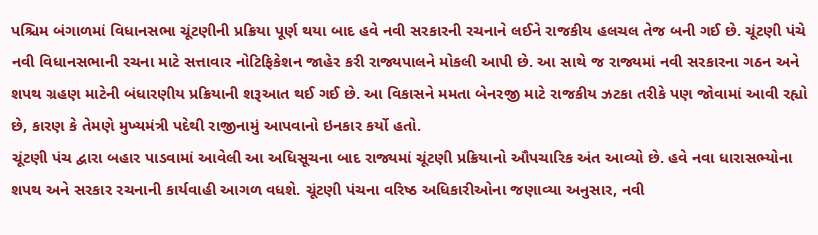પશ્ચિમ બંગાળમાં વિધાનસભા ચૂંટણીની પ્રક્રિયા પૂર્ણ થયા બાદ હવે નવી સરકારની રચનાને લઈને રાજકીય હલચલ તેજ બની ગઈ છે. ચૂંટણી પંચે નવી વિધાનસભાની રચના માટે સત્તાવાર નોટિફિકેશન જાહેર કરી રાજ્યપાલને મોકલી આપી છે. આ સાથે જ રાજ્યમાં નવી સરકારના ગઠન અને શપથ ગ્રહણ માટેની બંધારણીય પ્રક્રિયાની શરૂઆત થઈ ગઈ છે. આ વિકાસને મમતા બેનરજી માટે રાજકીય ઝટકા તરીકે પણ જોવામાં આવી રહ્યો છે, કારણ કે તેમણે મુખ્યમંત્રી પદેથી રાજીનામું આપવાનો ઇનકાર કર્યો હતો.
ચૂંટણી પંચ દ્વારા બહાર પાડવામાં આવેલી આ અધિસૂચના બાદ રાજ્યમાં ચૂંટણી પ્રક્રિયાનો ઔપચારિક અંત આવ્યો છે. હવે નવા ધારાસભ્યોના શપથ અને સરકાર રચનાની કાર્યવાહી આગળ વધશે. ચૂંટણી પંચના વરિષ્ઠ અધિકારીઓના જણાવ્યા અનુસાર, નવી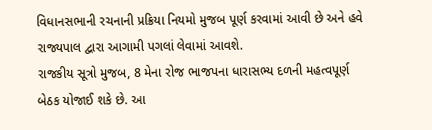વિધાનસભાની રચનાની પ્રક્રિયા નિયમો મુજબ પૂર્ણ કરવામાં આવી છે અને હવે રાજ્યપાલ દ્વારા આગામી પગલાં લેવામાં આવશે.
રાજકીય સૂત્રો મુજબ, 8 મેના રોજ ભાજપના ધારાસભ્ય દળની મહત્વપૂર્ણ બેઠક યોજાઈ શકે છે. આ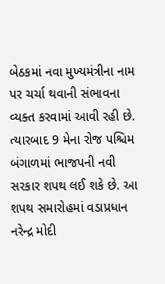બેઠકમાં નવા મુખ્યમંત્રીના નામ પર ચર્ચા થવાની સંભાવના વ્યક્ત કરવામાં આવી રહી છે. ત્યારબાદ 9 મેના રોજ પશ્ચિમ બંગાળમાં ભાજપની નવી સરકાર શપથ લઈ શકે છે. આ શપથ સમારોહમાં વડાપ્રધાન નરેન્દ્ર મોદી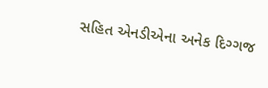સહિત એનડીએના અનેક દિગ્ગજ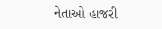નેતાઓ હાજરી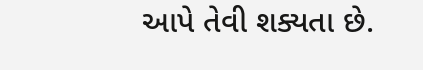આપે તેવી શક્યતા છે.